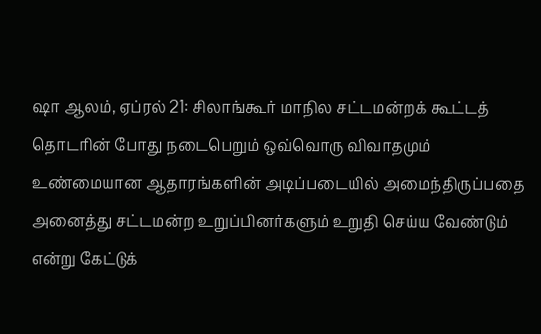ஷா ஆலம், ஏப்ரல் 21: சிலாங்கூர் மாநில சட்டமன்றக் கூட்டத் தொடரின் போது நடைபெறும் ஒவ்வொரு விவாதமும் உண்மையான ஆதாரங்களின் அடிப்படையில் அமைந்திருப்பதை அனைத்து சட்டமன்ற உறுப்பினர்களும் உறுதி செய்ய வேண்டும் என்று கேட்டுக்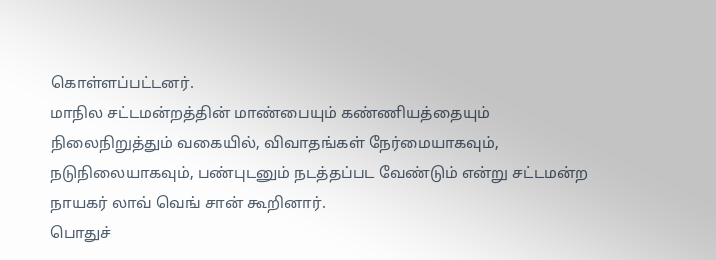கொள்ளப்பட்டனர்.
மாநில சட்டமன்றத்தின் மாண்பையும் கண்ணியத்தையும் நிலைநிறுத்தும் வகையில், விவாதங்கள் நேர்மையாகவும், நடுநிலையாகவும், பண்புடனும் நடத்தப்பட வேண்டும் என்று சட்டமன்ற நாயகர் லாவ் வெங் சான் கூறினார்.
பொதுச்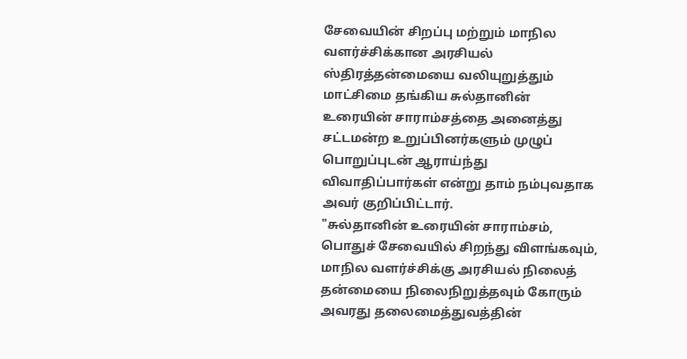சேவையின் சிறப்பு மற்றும் மாநில வளர்ச்சிக்கான அரசியல் ஸ்திரத்தன்மையை வலியுறுத்தும் மாட்சிமை தங்கிய சுல்தானின் உரையின் சாராம்சத்தை அனைத்து சட்டமன்ற உறுப்பினர்களும் முழுப் பொறுப்புடன் ஆராய்ந்து விவாதிப்பார்கள் என்று தாம் நம்புவதாக அவர் குறிப்பிட்டார்.
"சுல்தானின் உரையின் சாராம்சம், பொதுச் சேவையில் சிறந்து விளங்கவும், மாநில வளர்ச்சிக்கு அரசியல் நிலைத் தன்மையை நிலைநிறுத்தவும் கோரும் அவரது தலைமைத்துவத்தின்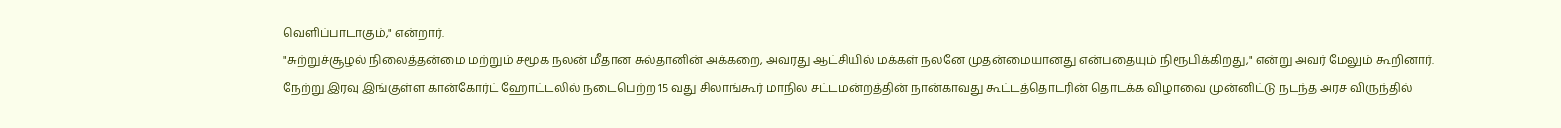வெளிப்பாடாகும்," என்றார்.
"சுற்றுச்சூழல் நிலைத்தன்மை மற்றும் சமூக நலன் மீதான சுல்தானின் அக்கறை, அவரது ஆட்சியில் மக்கள் நலனே முதன்மையானது என்பதையும் நிரூபிக்கிறது," என்று அவர் மேலும் கூறினார்.
நேற்று இரவு இங்குள்ள கான்கோர்ட் ஹோட்டலில் நடைபெற்ற 15 வது சிலாங்கூர் மாநில சட்டமன்றத்தின் நான்காவது கூட்டத்தொடரின் தொடக்க விழாவை முன்னிட்டு நடந்த அரச விருந்தில்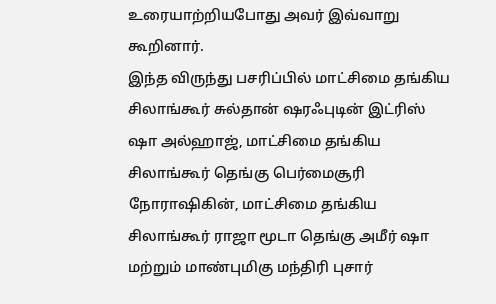உரையாற்றியபோது அவர் இவ்வாறு கூறினார்.
இந்த விருந்து பசரிப்பில் மாட்சிமை தங்கிய சிலாங்கூர் சுல்தான் ஷரஃபுடின் இட்ரிஸ் ஷா அல்ஹாஜ், மாட்சிமை தங்கிய சிலாங்கூர் தெங்கு பெர்மைசூரி நோராஷிகின், மாட்சிமை தங்கிய சிலாங்கூர் ராஜா மூடா தெங்கு அமீர் ஷா மற்றும் மாண்புமிகு மந்திரி புசார்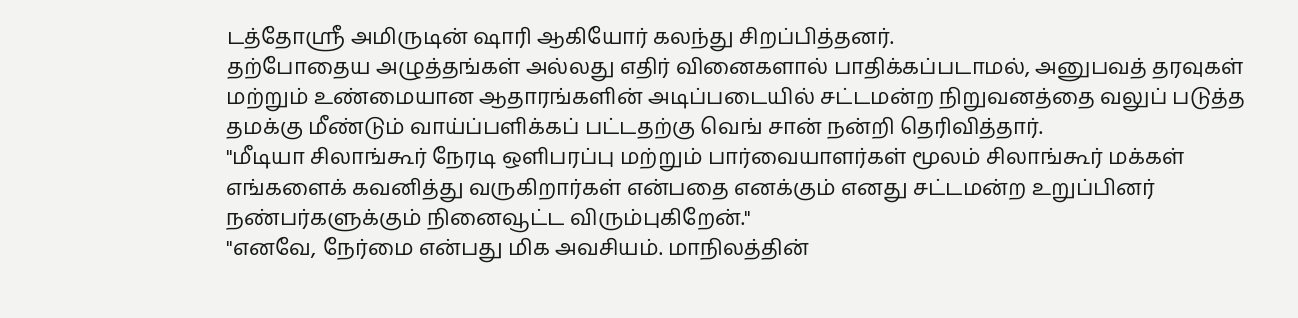டத்தோஸ்ரீ அமிருடின் ஷாரி ஆகியோர் கலந்து சிறப்பித்தனர்.
தற்போதைய அழுத்தங்கள் அல்லது எதிர் வினைகளால் பாதிக்கப்படாமல், அனுபவத் தரவுகள் மற்றும் உண்மையான ஆதாரங்களின் அடிப்படையில் சட்டமன்ற நிறுவனத்தை வலுப் படுத்த தமக்கு மீண்டும் வாய்ப்பளிக்கப் பட்டதற்கு வெங் சான் நன்றி தெரிவித்தார்.
"மீடியா சிலாங்கூர் நேரடி ஒளிபரப்பு மற்றும் பார்வையாளர்கள் மூலம் சிலாங்கூர் மக்கள் எங்களைக் கவனித்து வருகிறார்கள் என்பதை எனக்கும் எனது சட்டமன்ற உறுப்பினர் நண்பர்களுக்கும் நினைவூட்ட விரும்புகிறேன்."
"எனவே, நேர்மை என்பது மிக அவசியம். மாநிலத்தின்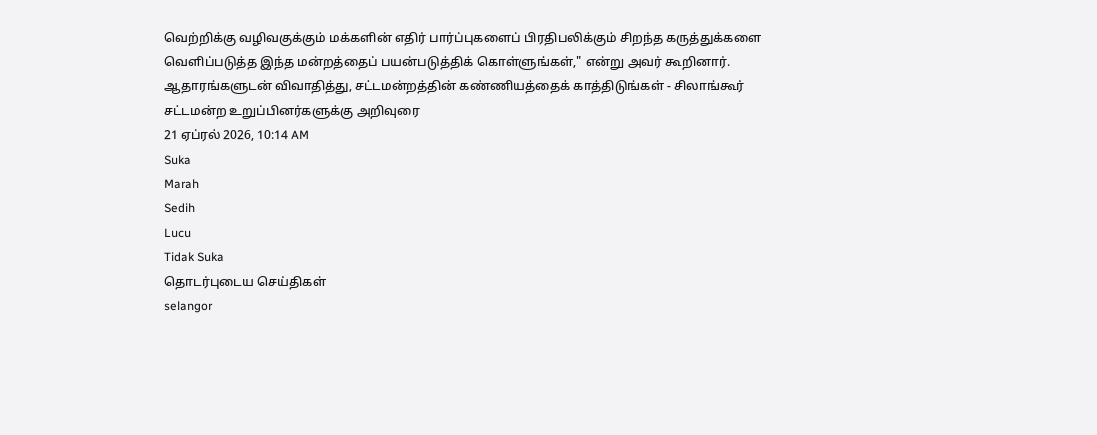வெற்றிக்கு வழிவகுக்கும் மக்களின் எதிர் பார்ப்புகளைப் பிரதிபலிக்கும் சிறந்த கருத்துக்களை வெளிப்படுத்த இந்த மன்றத்தைப் பயன்படுத்திக் கொள்ளுங்கள்," என்று அவர் கூறினார்.
ஆதாரங்களுடன் விவாதித்து, சட்டமன்றத்தின் கண்ணியத்தைக் காத்திடுங்கள் - சிலாங்கூர் சட்டமன்ற உறுப்பினர்களுக்கு அறிவுரை
21 ஏப்ரல் 2026, 10:14 AM
Suka
Marah
Sedih
Lucu
Tidak Suka
தொடர்புடைய செய்திகள்
selangor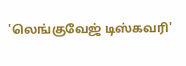'லெங்குவேஜ் டிஸ்கவரி'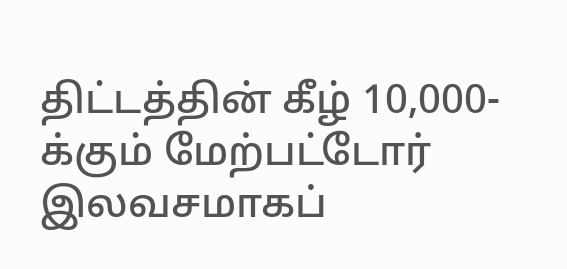திட்டத்தின் கீழ் 10,000-க்கும் மேற்பட்டோர் இலவசமாகப்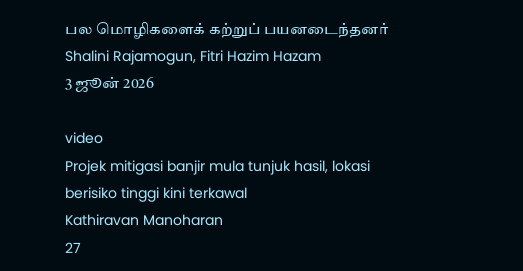பல மொழிகளைக் கற்றுப் பயனடைந்தனர்
Shalini Rajamogun, Fitri Hazim Hazam
3 ஜூன் 2026

video
Projek mitigasi banjir mula tunjuk hasil, lokasi berisiko tinggi kini terkawal
Kathiravan Manoharan
27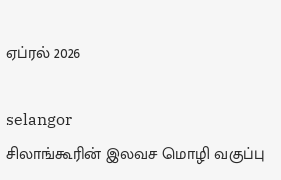ஏப்ரல் 2026

selangor
சிலாங்கூரின் இலவச மொழி வகுப்பு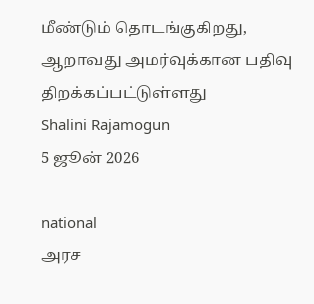மீண்டும் தொடங்குகிறது, ஆறாவது அமர்வுக்கான பதிவு திறக்கப்பட்டுள்ளது
Shalini Rajamogun
5 ஜூன் 2026

national
அரச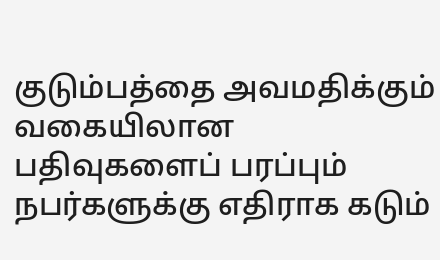குடும்பத்தை அவமதிக்கும் வகையிலான பதிவுகளைப் பரப்பும் நபர்களுக்கு எதிராக கடும்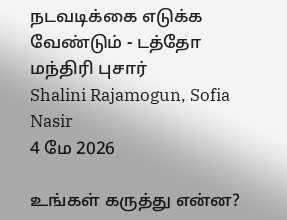நடவடிக்கை எடுக்க வேண்டும் - டத்தோ மந்திரி புசார்
Shalini Rajamogun, Sofia Nasir
4 மே 2026

உங்கள் கருத்து என்ன?